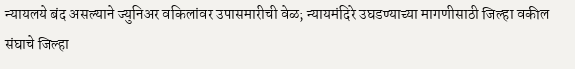न्यायलये बंद असल्याने ज्युनिअर वकिलांवर उपासमारीची वेळ; न्यायमंदिरे उघडण्याच्या मागणीसाठी जिल्हा वकील संघाचे जिल्हा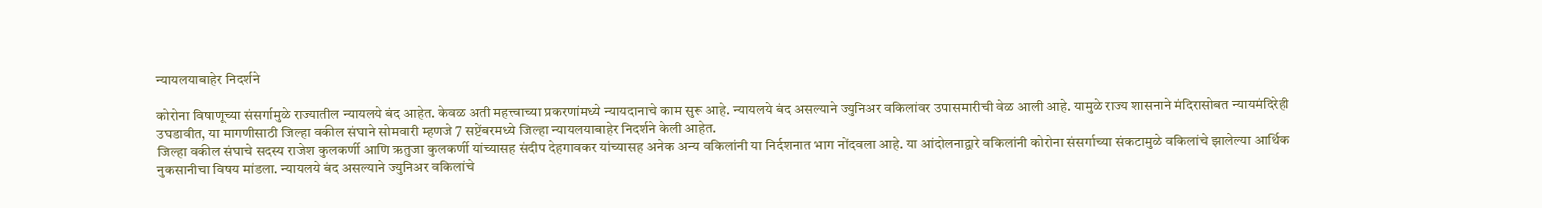न्यायलयाबाहेर निदर्शने

कोरोना विषाणूच्या संसर्गामुळे राज्यातील न्यायलये बंद आहेत. केवळ अती महत्त्वाच्या प्रकरणांमध्ये न्यायदानाचे काम सुरू आहे. न्यायलये बंद असल्याने ज्युनिअर वकिलांवर उपासमारीची वेळ आली आहे. यामुळे राज्य शासनाने मंदिरासोबत न्यायमंदिरेही उघडावीत, या मागणीसाठी जिल्हा वकील संघाने सोमवारी म्हणजे 7 सप्टेंबरमध्ये जिल्हा न्यायलयाबाहेर निदर्शने केली आहेत.
जिल्हा वकील संघाचे सदस्य राजेश कुलकर्णी आणि ऋतुजा कुलकर्णी यांच्यासह संदीप देहगावकर यांच्यासह अनेक अन्य वकिलांनी या निर्दशनात भाग नोंदवला आहे. या आंदोलनाद्वारे वकिलांनी कोरोना संसर्गाच्या संकटामुळे वकिलांचे झालेल्या आर्थिक नुकसानीचा विषय मांडला. न्यायलये बंद असल्याने ज्युनिअर वकिलांचे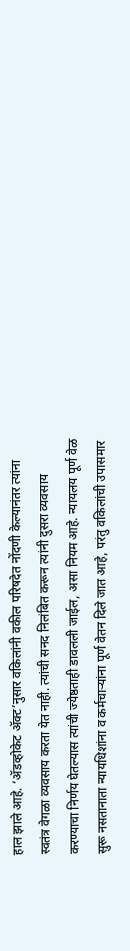हाल झाले आहे. ‘ॲडव्होकेट ॲक्ट’नुसार वकिलांनी वकील परिषदेत नोंदणी केल्यानंतर त्यांना स्वतंत्र वेगळा व्यवसाय करता येत नाही. त्यांची सनद निलंबित करून त्यांनी दुसरा व्यवसाय करण्याचा निर्णय घेतल्यास त्यांची ज्येष्ठताही डावलली जाईल, असा नियम आहे. न्यायलय पूर्ण वेळ सुरू नसतानाता न्यायधिशांना व कर्मचाऱ्यांना पूर्ण वेतन दिले जात आहे, परंतु वकिलांची उपासमार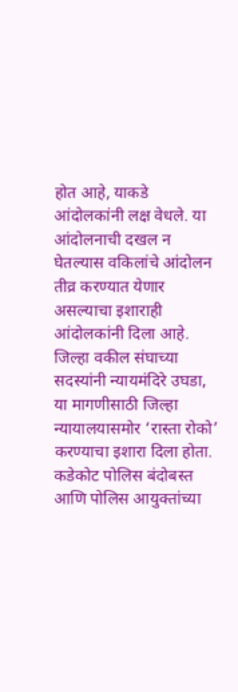होत आहे, याकडे आंदोलकांनी लक्ष वेधले. या आंदोलनाची दखल न घेतल्यास वकिलांचे आंदोलन तीव्र करण्यात येणार असल्याचा इशाराही आंदोलकांनी दिला आहे.
जिल्हा वकील संघाच्या सदस्यांनी न्यायमंदिरे उघडा, या मागणीसाठी जिल्हा न्यायालयासमोर ‘रास्ता रोको’ करण्याचा इशारा दिला होता. कडेकोट पोलिस बंदोबस्त आणि पोलिस आयुक्तांच्या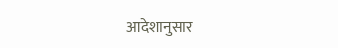आदेशानुसार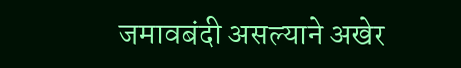जमावबंदी असल्याने अखेर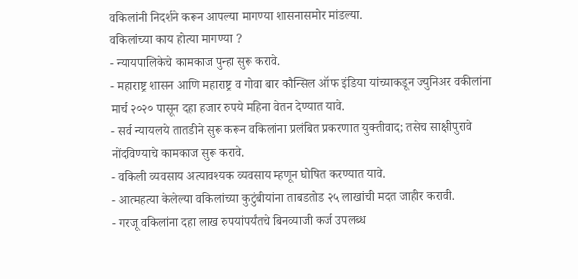वकिलांनी निदर्शने करून आपल्या मागण्या शासनासमोर मांडल्या.
वकिलांच्या काय होत्या मागण्या ?
- न्यायपालिकेचे कामकाज पुन्हा सुरू करावे.
- महाराष्ट्र शासन आणि महाराष्ट्र व गोवा बार कौन्सिल ऑफ इंडिया यांच्याकडून ज्युनिअर वकीलांना मार्च २०२० पासून दहा हजार रुपये महिना वेतन देण्यात यावे.
- सर्व न्यायलये तातडीने सुरू करून वकिलांना प्रलंबित प्रकरणात युक्तीवाद; तसेच साक्षीपुरावे नोंदविण्याचे कामकाज सुरू करावे.
- वकिली व्यवसाय अत्यावश्यक व्यवसाय म्हणून घोषित करण्यात यावे.
- आत्महत्या केलेल्या वकिलांच्या कुटुंबीयांना ताबडतोड २५ लाखांची मदत जाहीर करावी.
- गरजू वकिलांना दहा लाख रुपयांपर्यंतचे बिनव्याजी कर्ज उपलब्ध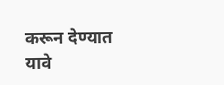करून देण्यात यावे